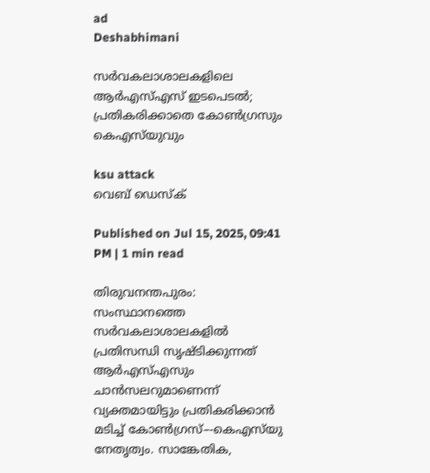ad
Deshabhimani

സർവകലാശാലകളിലെ ആർഎസ്‌എസ്‌ ഇടപെടൽ; പ്രതികരിക്കാതെ കോൺഗ്രസും കെഎസ്‌യുവും

ksu attack
വെബ് ഡെസ്ക്

Published on Jul 15, 2025, 09:41 PM | 1 min read

തിരുവനന്തപുരം: സംസ്ഥാനത്തെ സർവകലാശാലകളിൽ പ്രതിസന്ധി സൃഷ്ടിക്കുന്നത്‌ ആർഎസ്‌എസും ചാൻസലറുമാണെന്ന്‌ വ്യക്തമായിട്ടും പ്രതികരിക്കാൻ മടിച്ച്‌ കോൺഗ്രസ്‌–-കെഎസ്‌യു നേതൃത്വം. സാങ്കേതിക,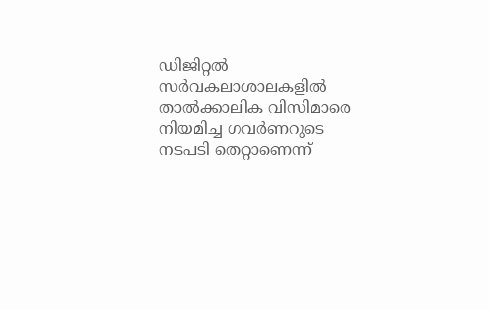ഡിജിറ്റൽ സർവകലാശാലകളിൽ താൽക്കാലിക വിസിമാരെ നിയമിച്ച ഗവർണറുടെ നടപടി തെറ്റാണെന്ന്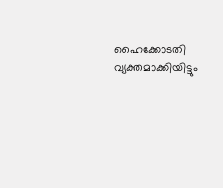ഹൈക്കോടതി വ്യക്തമാക്കിയിട്ടും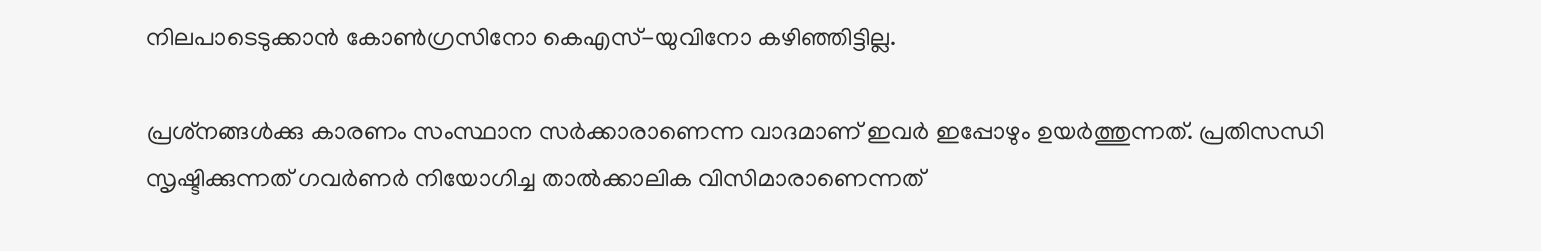നിലപാടെടുക്കാൻ കോൺഗ്രസിനോ കെഎസ്-യുവിനോ കഴിഞ്ഞിട്ടില്ല.

പ്രശ്‌നങ്ങൾക്കു കാരണം സംസ്ഥാന സർക്കാരാണെന്ന വാദമാണ്‌ ഇവർ ഇപ്പോഴും ഉയർത്തുന്നത്‌. പ്രതിസന്ധി സൃഷ്ടിക്കുന്നത്‌ ഗവർണർ നിയോഗിച്ച താൽക്കാലിക വിസിമാരാണെന്നത്‌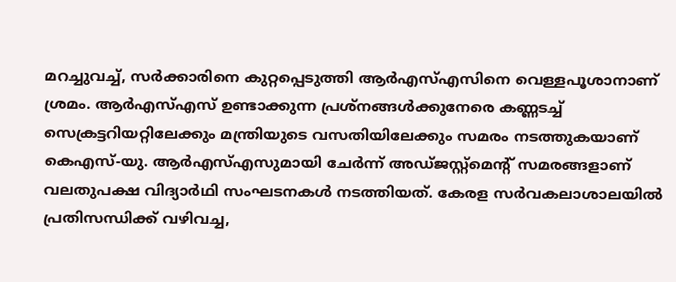മറച്ചുവച്ച്‌, സർക്കാരിനെ കുറ്റപ്പെടുത്തി ആർഎസ്‌എസിനെ വെള്ളപൂശാനാണ്‌ ശ്രമം. ആർഎസ്എസ് ഉണ്ടാക്കുന്ന പ്രശ്നങ്ങൾക്കുനേരെ കണ്ണടച്ച് സെക്രട്ടറിയറ്റിലേക്കും മന്ത്രിയുടെ വസതിയിലേക്കും സമരം നടത്തുകയാണ്‌ കെഎസ്-യു. ആർഎസ്എസുമായി ചേർന്ന്‌ അഡ്‌ജസ്റ്റ്മെന്റ് സമരങ്ങളാണ് വലതുപക്ഷ വിദ്യാർഥി സംഘടനകൾ നടത്തിയത്. കേരള സർവകലാശാലയിൽ പ്രതിസന്ധിക്ക് വഴിവച്ച,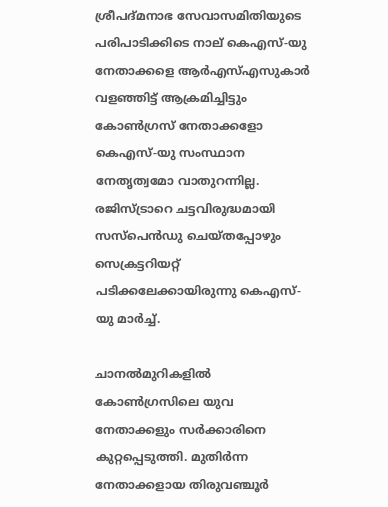ശ്രീപദ്മനാഭ സേവാസമിതിയുടെ പരിപാടിക്കിടെ നാല് കെഎസ്-യു നേതാക്കളെ ആർഎസ്‌എസുകാർ വളഞ്ഞിട്ട് ആക്രമിച്ചിട്ടും കോൺഗ്രസ് നേതാക്കളോ കെഎസ്-യു സംസ്ഥാന നേതൃത്വമോ വാതുറന്നില്ല. രജിസ്ട്രാറെ ചട്ടവിരുദ്ധമായി സസ്‌പെൻഡു ചെയ്‌തപ്പോഴും സെക്രട്ടറിയറ്റ് പടിക്കലേക്കായിരുന്നു കെഎസ്-യു മാർച്ച്.

ചാനൽമുറികളിൽ കോൺഗ്രസിലെ യുവ നേതാക്കളും സർക്കാരിനെ കുറ്റപ്പെടുത്തി. മുതിർന്ന നേതാക്കളായ തിരുവഞ്ചൂർ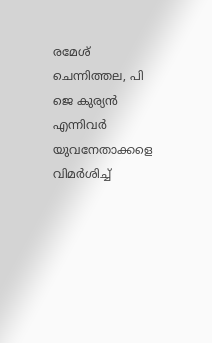രമേശ് ചെന്നിത്തല, പി ജെ കുര്യൻ എന്നിവർ യുവനേതാക്കളെ വിമർശിച്ച്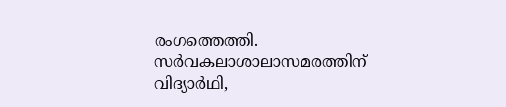രംഗത്തെത്തി. സർവകലാശാലാസമരത്തിന് വിദ്യാർഥി,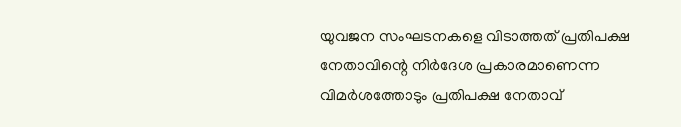യുവജന സംഘടനകളെ വിടാത്തത്‌ പ്രതിപക്ഷ നേതാവിന്റെ നിർദേശ പ്രകാരമാണെന്ന വിമർശത്തോടും പ്രതിപക്ഷ നേതാവ്‌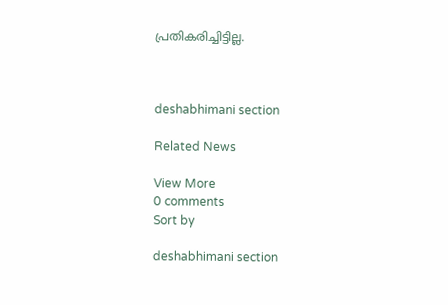പ്രതികരിച്ചിട്ടില്ല.



deshabhimani section

Related News

View More
0 comments
Sort by

deshabhimani section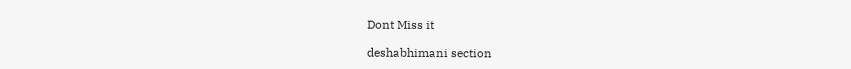Dont Miss it

deshabhimani section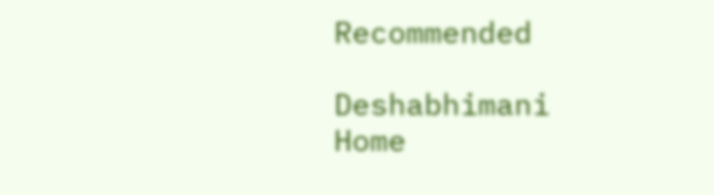Recommended

Deshabhimani
Home